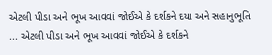એટલી પીડા અને ભૂખ આવવાં જોઈએ કે દર્શકને દયા અને સહાનુભૂતિ ... એટલી પીડા અને ભૂખ આવવાં જોઈએ કે દર્શકને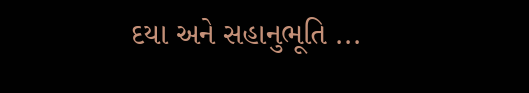દયા અને સહાનુભૂતિ ...